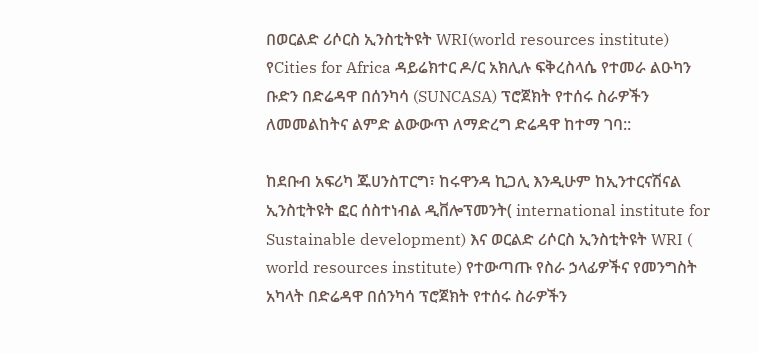በወርልድ ሪሶርስ ኢንስቲትዩት WRI(world resources institute) የCities for Africa ዳይሬክተር ዶ/ር አክሊሉ ፍቅረስላሴ የተመራ ልዑካን ቡድን በድሬዳዋ በሰንካሳ (SUNCASA) ፕሮጀክት የተሰሩ ስራዎችን ለመመልከትና ልምድ ልውውጥ ለማድረግ ድሬዳዋ ከተማ ገባ::

ከደቡብ አፍሪካ ጁሀንስፐርግ፣ ከሩዋንዳ ኪጋሊ እንዲሁም ከኢንተርናሽናል ኢንስቲትዩት ፎር ሰስተነብል ዲቨሎፕመንት( international institute for Sustainable development) እና ወርልድ ሪሶርስ ኢንስቲትዩት WRI ( world resources institute) የተውጣጡ የስራ ኃላፊዎችና የመንግስት አካላት በድሬዳዋ በሰንካሳ ፕሮጀክት የተሰሩ ስራዎችን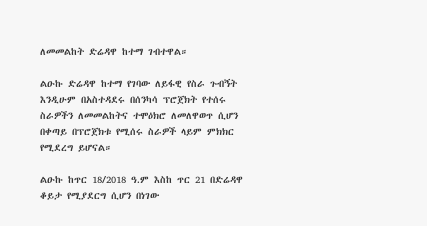ለመመልከት ድሬዳዋ ከተማ ገብተዋል።

ልዑኩ ድሬዳዋ ከተማ የገባው ለይፋዊ የስራ ጉብኝት እንዲሁም በአስተዳደሩ በሰንካሳ ፕሮጀክት የተሰሩ ስራዎችን ለመመልከትና ተሞዕክሮ ለመለዋወጥ ሲሆን በቀጣይ በፕሮጀክቱ የሚሰሩ ስራዎች ላይም ምክክር የሚደረግ ይሆናል።

ልዑኩ ከጥር 18/2018 ዓ.ም እስከ ጥር 21 በድሬዳዋ ቆይታ የሚያደርግ ሲሆን በነገው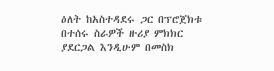ዕለት ከአስተዳደሩ ጋር በፕሮጀክቱ በተሰሩ ስራዎች ዙሪያ ምክክር ያደርጋል እንዲሁም በመስክ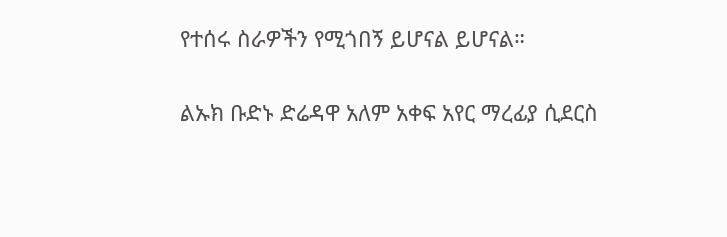የተሰሩ ስራዎችን የሚጎበኝ ይሆናል ይሆናል።

ልኡክ ቡድኑ ድሬዳዋ አለም አቀፍ አየር ማረፊያ ሲደርስ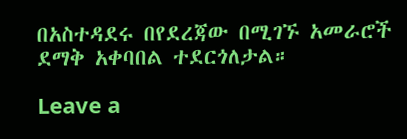በአስተዳደሩ በየደረጃው በሚገኙ አመራሮች ደማቅ አቀባበል ተደርጎለታል።

Leave a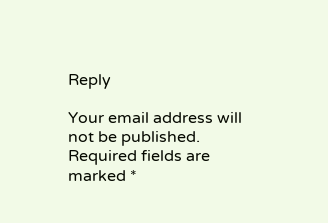Reply

Your email address will not be published. Required fields are marked *